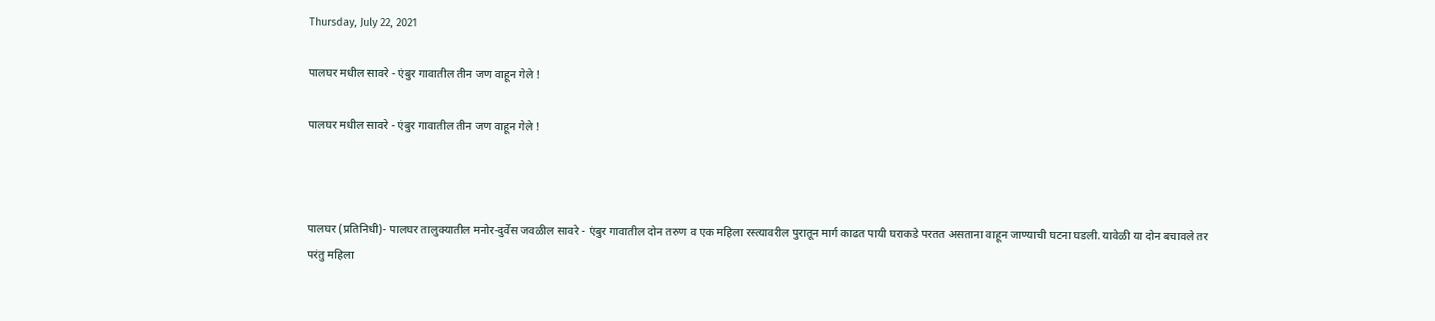Thursday, July 22, 2021

पालघर मधील सावरे - एंबुर गावातील तीन जण वाहून गेले !

पालघर मधील सावरे - एंबुर गावातील तीन जण वाहून गेले !



पालघर (प्रतिनिधी)- पालघर तालुक्यातील मनोर-दुर्वेस जवळील सावरे - एंबुर गावातील दोन तरुण व एक महिला रस्त्यावरील पुरातून मार्ग काढत पायी घराकडे परतत असताना वाहून जाण्याची घटना घडली. यावेळी या दोन बचावले तर परंतु महिला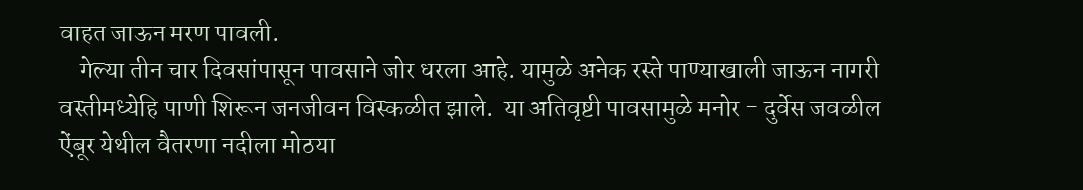वाहत जाऊन मरण पावली.
    गेल्या तीन चार दिवसांपासून पावसाने जोर धरला आहे. यामुळे अनेक रस्ते पाण्याखाली जाऊन नागरी वस्तीमध्येहि पाणी शिरून जनजीवन विस्कळीत झाले.  या अतिवृष्टी पावसामुळे मनोर - दुर्वेस जवळील ऐंबूर येथील वैतरणा नदीला मोठया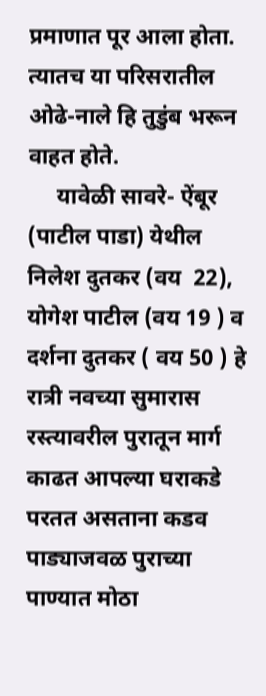प्रमाणात पूर आला होता. त्यातच या परिसरातील ओढे-नाले हि तुडुंब भरून वाहत होते.
     यावेळी सावरे- ऐंबूर (पाटील पाडा) येथील निलेश दुतकर (वय  22), योगेश पाटील (वय 19 ) व दर्शना दुतकर ( वय 50 ) हे रात्री नवच्या सुमारास रस्त्यावरील पुरातून मार्ग काढत आपल्या घराकडे परतत असताना कडव पाड्याजवळ पुराच्या पाण्यात मोठा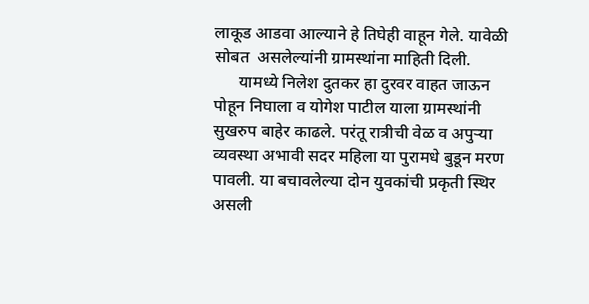लाकूड आडवा आल्याने हे तिघेही वाहून गेले. यावेळी सोबत  असलेल्यांनी ग्रामस्थांना माहिती दिली.
      यामध्ये निलेश दुतकर हा दुरवर वाहत जाऊन पोहून निघाला व योगेश पाटील याला ग्रामस्थांनी  सुखरुप बाहेर काढले. परंतू रात्रीची वेळ व अपुऱ्या व्यवस्था अभावी सदर महिला या पुरामधे बुडून मरण पावली. या बचावलेल्या दोन युवकांची प्रकृती स्थिर असली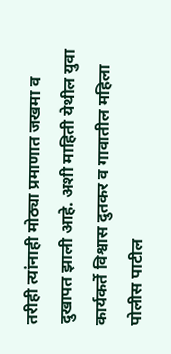तरीही त्यांनाही मोठ्या प्रमाणात जखमा व दुखापत झाली आहे. अशी माहिती येथील युवा कार्यकर्ते विश्वास दुतकर व गावातील महिला पोलीस पाटील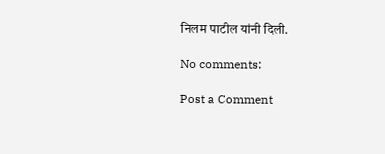निलम पाटील यांनी दिली.

No comments:

Post a Comment